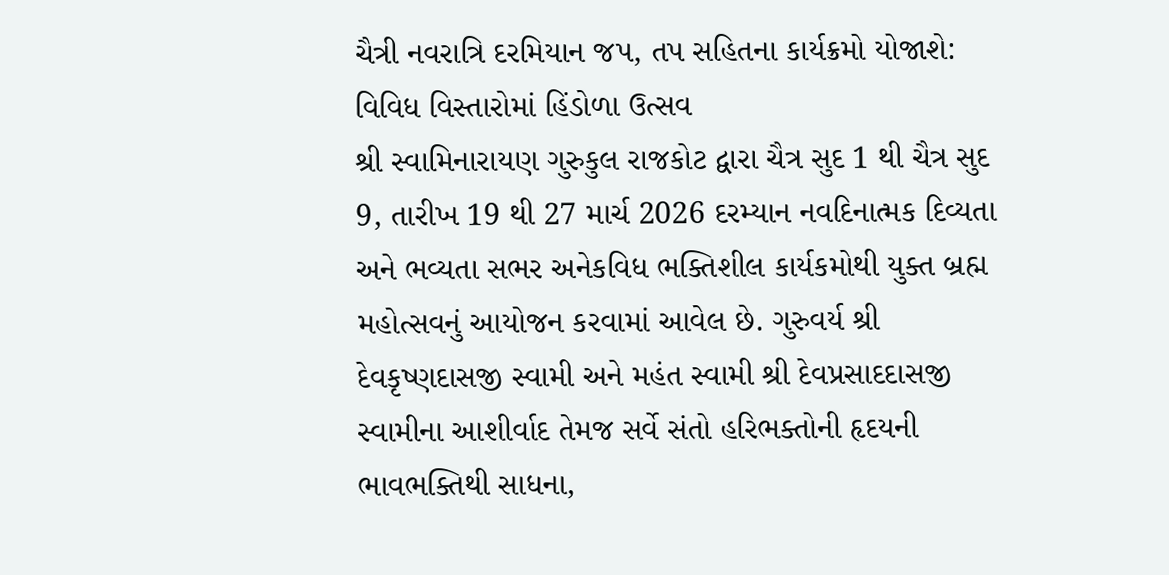ચૈત્રી નવરાત્રિ દરમિયાન જપ, તપ સહિતના કાર્યક્રમો યોજાશે: વિવિધ વિસ્તારોમાં હિંડોળા ઉત્સવ
શ્રી સ્વામિનારાયણ ગુરુકુલ રાજકોટ દ્વારા ચૈત્ર સુદ 1 થી ચૈત્ર સુદ 9, તારીખ 19 થી 27 માર્ચ 2026 દરમ્યાન નવદિનાત્મક દિવ્યતા અને ભવ્યતા સભર અનેકવિધ ભક્તિશીલ કાર્યકમોથી યુક્ત બ્રહ્મ મહોત્સવનું આયોજન કરવામાં આવેલ છે. ગુરુવર્ય શ્રી દેવકૃષ્ણદાસજી સ્વામી અને મહંત સ્વામી શ્રી દેવપ્રસાદદાસજી સ્વામીના આશીર્વાદ તેમજ સર્વે સંતો હરિભક્તોની હૃદયની ભાવભક્તિથી સાધના,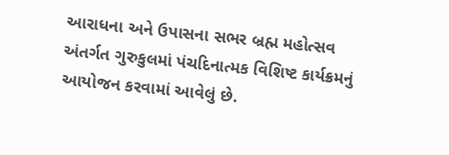આરાધના અને ઉપાસના સભર બ્રહ્મ મહોત્સવ અંતર્ગત ગુરુકુલમાં પંચદિનાત્મક વિશિષ્ટ કાર્યક્રમનું આયોજન કરવામાં આવેલું છે.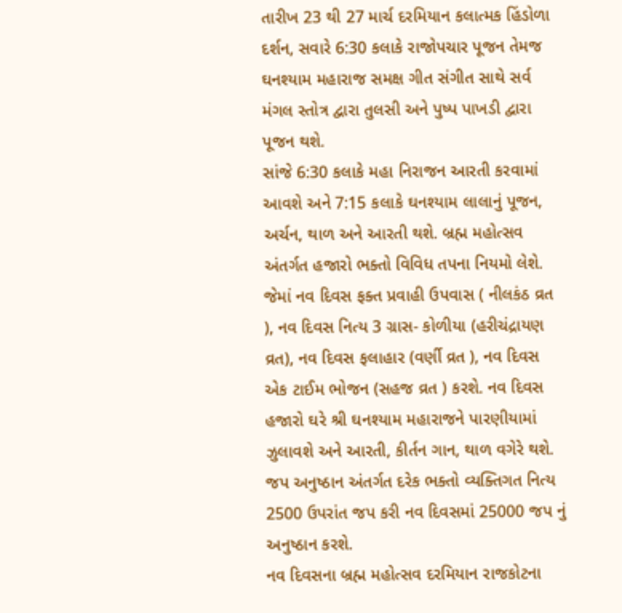તારીખ 23 થી 27 માર્ચ દરમિયાન કલાત્મક હિંડોળા દર્શન, સવારે 6:30 કલાકે રાજોપચાર પૂજન તેમજ ઘનશ્યામ મહારાજ સમક્ષ ગીત સંગીત સાથે સર્વ મંગલ સ્તોત્ર દ્વારા તુલસી અને પુષ્પ પાખડી દ્વારા પૂજન થશે.
સાંજે 6:30 કલાકે મહા નિરાજન આરતી કરવામાં આવશે અને 7:15 કલાકે ઘનશ્યામ લાલાનું પૂજન, અર્ચન, થાળ અને આરતી થશે. બ્રહ્મ મહોત્સવ અંતર્ગત હજારો ભક્તો વિવિધ તપના નિયમો લેશે. જેમાં નવ દિવસ ફક્ત પ્રવાહી ઉપવાસ ( નીલકંઠ વ્રત ), નવ દિવસ નિત્ય 3 ગ્રાસ- કોળીયા (હરીચંદ્રાયણ વ્રત), નવ દિવસ ફલાહાર (વર્ણી વ્રત ), નવ દિવસ એક ટાઈમ ભોજન (સહજ વ્રત ) કરશે. નવ દિવસ હજારો ઘરે શ્રી ઘનશ્યામ મહારાજને પારણીયામાં ઝુલાવશે અને આરતી, કીર્તન ગાન, થાળ વગેરે થશે. જપ અનુષ્ઠાન અંતર્ગત દરેક ભક્તો વ્યક્તિગત નિત્ય 2500 ઉપરાંત જપ કરી નવ દિવસમાં 25000 જપ નું અનુષ્ઠાન કરશે.
નવ દિવસના બ્રહ્મ મહોત્સવ દરમિયાન રાજકોટના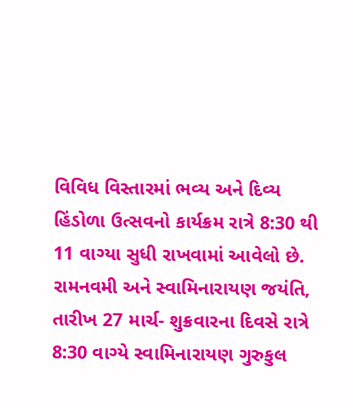વિવિધ વિસ્તારમાં ભવ્ય અને દિવ્ય હિંડોળા ઉત્સવનો કાર્યક્રમ રાત્રે 8:30 થી 11 વાગ્યા સુધી રાખવામાં આવેલો છે. રામનવમી અને સ્વામિનારાયણ જયંતિ, તારીખ 27 માર્ચ- શુક્રવારના દિવસે રાત્રે 8:30 વાગ્યે સ્વામિનારાયણ ગુરુકુલ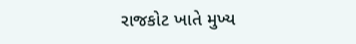રાજકોટ ખાતે મુખ્ય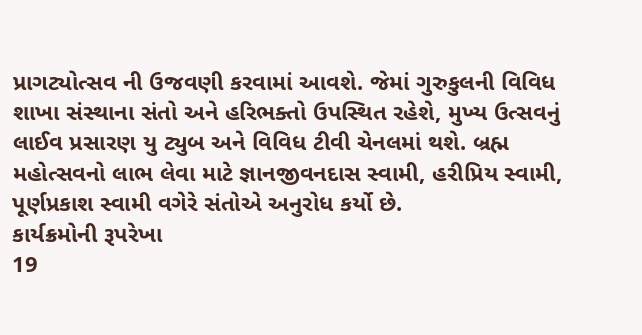પ્રાગટ્યોત્સવ ની ઉજવણી કરવામાં આવશે. જેમાં ગુરુકુલની વિવિધ શાખા સંસ્થાના સંતો અને હરિભક્તો ઉપસ્થિત રહેશે, મુખ્ય ઉત્સવનું લાઈવ પ્રસારણ યુ ટ્યુબ અને વિવિધ ટીવી ચેનલમાં થશે. બ્રહ્મ મહોત્સવનો લાભ લેવા માટે જ્ઞાનજીવનદાસ સ્વામી, હરીપ્રિય સ્વામી, પૂર્ણપ્રકાશ સ્વામી વગેરે સંતોએ અનુરોધ કર્યો છે.
કાર્યક્રમોની રૂપરેખા
19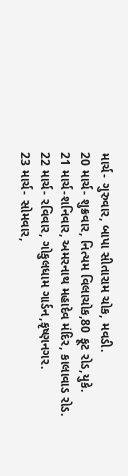માર્ચ- ગુરુવાર, બાપા સીતારામ ચોક, મવડી.
20 માર્ચ- શુક્રવાર, નિત્યમ વિલાચોક,80 ફૂટ રોડ,યુકે.
21 માર્ચ-શનિવાર, અમરનાથ મહાદેવ મંદિર, કાલાવાડ રોડ.
22 માર્ચ- રવિવાર, ગોકુલધામ ગાર્ડન,કૃષ્ણનગર.
23 માર્ચ- સોમવાર,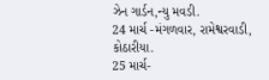ઝેન ગાર્ડન,ન્યુ મવડી.
24 માર્ચ -મંગળવાર, રામેશ્વરવાડી, કોઠારીયા.
25 માર્ચ-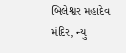બિલેશ્વર મહાદેવ મંદિર, ન્યુ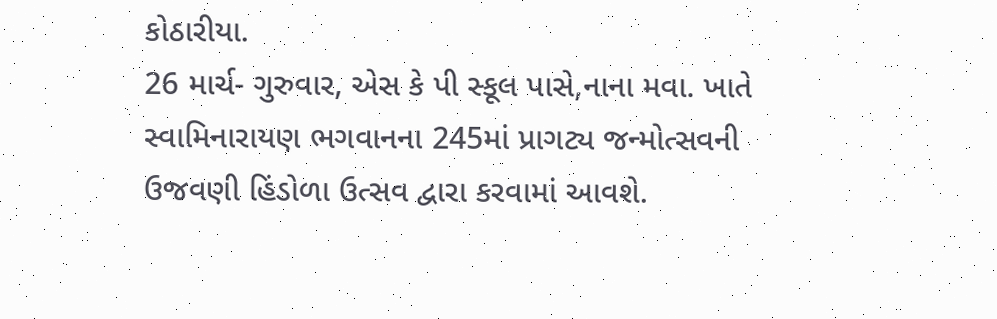કોઠારીયા.
26 માર્ચ- ગુરુવાર, એસ કે પી સ્કૂલ પાસે,નાના મવા. ખાતે સ્વામિનારાયણ ભગવાનના 245માં પ્રાગટ્ય જન્મોત્સવની ઉજવણી હિંડોળા ઉત્સવ દ્વારા કરવામાં આવશે.